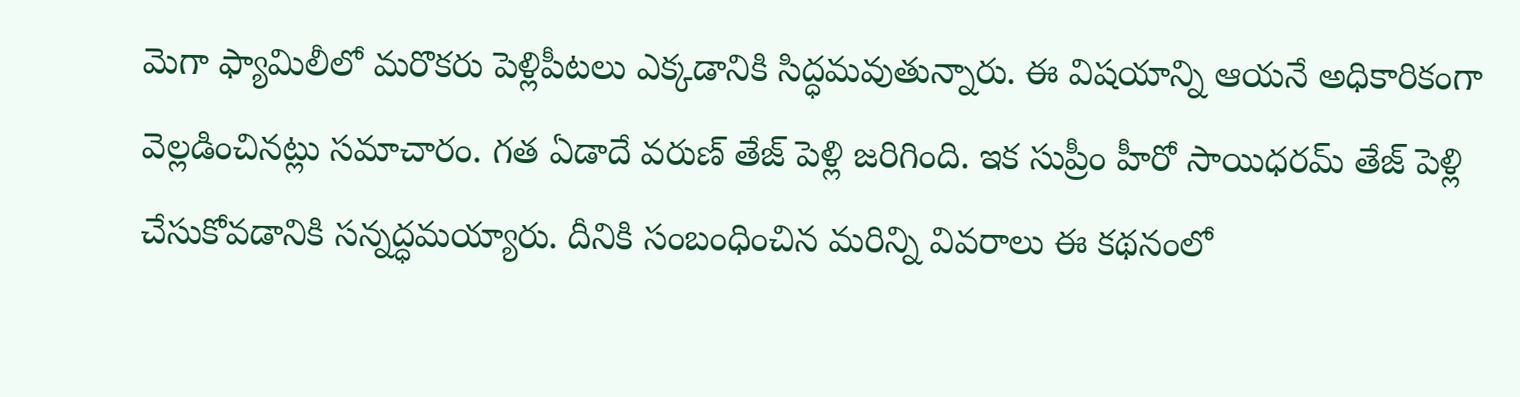మెగా ఫ్యామిలీలో మరొకరు పెళ్లిపీటలు ఎక్కడానికి సిద్ధమవుతున్నారు. ఈ విషయాన్ని ఆయనే అధికారికంగా వెల్లడించినట్లు సమాచారం. గత ఏడాదే వరుణ్ తేజ్ పెళ్లి జరిగింది. ఇక సుప్రీం హీరో సాయిధరమ్ తేజ్ పెళ్లి చేసుకోవడానికి సన్నద్ధమయ్యారు. దీనికి సంబంధించిన మరిన్ని వివరాలు ఈ కథనంలో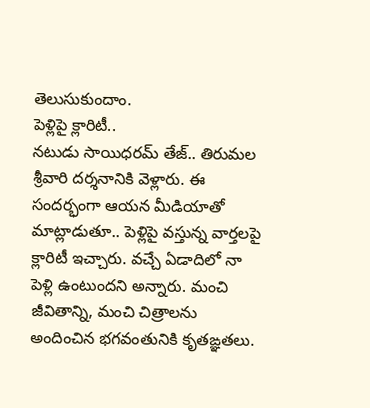తెలుసుకుందాం.
పెళ్లిపై క్లారిటీ..
నటుడు సాయిధరమ్ తేజ్.. తిరుమల శ్రీవారి దర్శనానికి వెళ్లారు. ఈ సందర్భంగా ఆయన మీడియాతో మాట్లాడుతూ.. పెళ్లిపై వస్తున్న వార్తలపై క్లారిటీ ఇచ్చారు. వచ్చే ఏడాదిలో నా పెళ్లి ఉంటుందని అన్నారు. మంచి జీవితాన్ని, మంచి చిత్రాలను అందించిన భగవంతునికి కృతఙ్ఞతలు.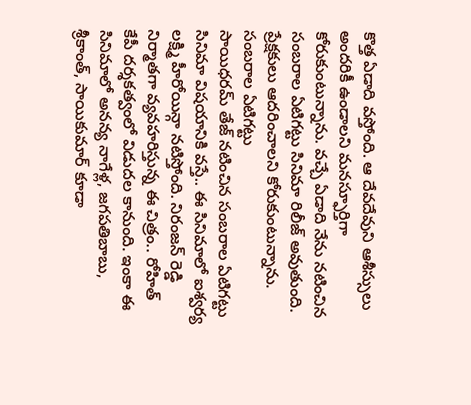కొత్త ఏడాది వస్తోంది. ఆ దేవదేవుని ఆశీస్సులు అందరికీ ఉండాలని మనస్ఫూర్తిగా కోరుకుంటున్నాను. వచ్చే ఏడాది నేను నటించిన సంబరాల ఏటిగట్టు సినిమా రిలీజ్ అవుతుంది. ప్రేక్షకులు ఆదరించాలని కోరుకుంటున్నాను.
సంబరాల ఏటిగట్టు
సాయిధరమ్ తేజ్ నటించిన సంబరాల ఏటిగట్టు సినిమా విషయానికి వస్తే.. ఈ సినిమాలో ఐశ్వర్య లక్ష్మి హీరోయిన్గా నటిస్తోంది. నిరంజన్ రెడ్డి నిర్మాతగా వ్యవహరిస్తున్న ఈ చిత్రం.. రోహిత్ కేపీ దర్శకత్వంలో విడుదల కానుంది. ఇంకా ఈ సినిమాలో అనన్య నాగేళ్ల, జగపతిబాబు, శ్రీకాంత్, సాయికుమార్ కూడా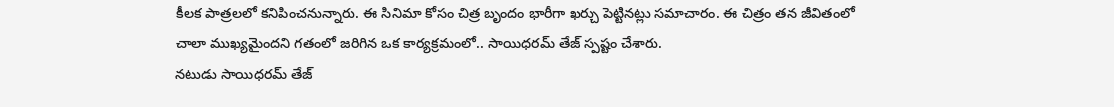కీలక పాత్రలలో కనిపించనున్నారు. ఈ సినిమా కోసం చిత్ర బృందం భారీగా ఖర్చు పెట్టినట్లు సమాచారం. ఈ చిత్రం తన జీవితంలో చాలా ముఖ్యమైందని గతంలో జరిగిన ఒక కార్యక్రమంలో.. సాయిధరమ్ తేజ్ స్పష్టం చేశారు.
నటుడు సాయిధరమ్ తేజ్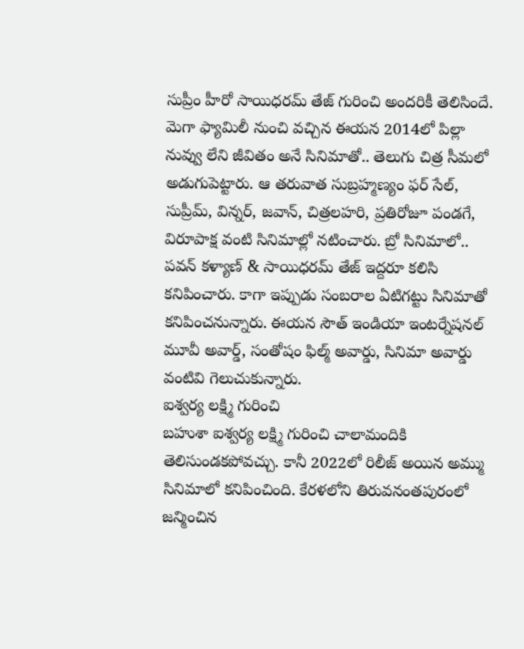సుప్రీం హీరో సాయిధరమ్ తేజ్ గురించి అందరికీ తెలిసిందే. మెగా ఫ్యామిలీ నుంచి వచ్చిన ఈయన 2014లో పిల్లా నువ్వు లేని జీవితం అనే సినిమాతో.. తెలుగు చిత్ర సీమలో అడుగుపెట్టారు. ఆ తరువాత సుబ్రహ్మణ్యం ఫర్ సేల్, సుప్రీమ్, విన్నర్, జవాన్, చిత్రలహరి, ప్రతిరోజూ పండగే, విరూపాక్ష వంటి సినిమాల్లో నటించారు. బ్రో సినిమాలో.. పవన్ కళ్యాణ్ & సాయిధరమ్ తేజ్ ఇద్దరూ కలిసి కనిపించారు. కాగా ఇప్పుడు సంబరాల ఏటిగట్టు సినిమాతో కనిపించనున్నారు. ఈయన సౌత్ ఇండియా ఇంటర్నేషనల్ మూవీ అవార్డ్, సంతోషం ఫిల్మ్ అవార్డు, సినిమా అవార్డు వంటివి గెలుచుకున్నారు.
ఐశ్వర్య లక్ష్మి గురించి
బహుశా ఐశ్వర్య లక్ష్మి గురించి చాలామందికి తెలిసుండకపోవచ్చు. కానీ 2022లో రిలీజ్ అయిన అమ్ము సినిమాలో కనిపించింది. కేరళలోని తిరువనంతపురంలో జన్మించిన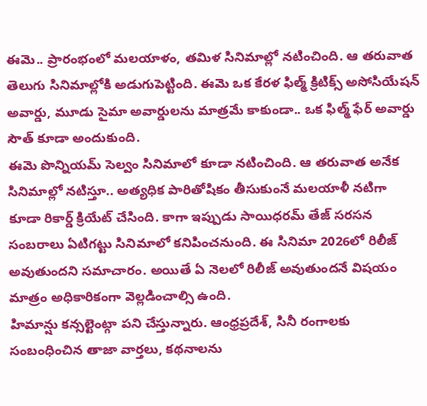ఈమె.. ప్రారంభంలో మలయాళం, తమిళ సినిమాల్లో నటించింది. ఆ తరువాత తెలుగు సినిమాల్లోకి అడుగుపెట్టింది. ఈమె ఒక కేరళ ఫిల్మ్ క్రిటిక్స్ అసోసియేషన్ అవార్డు, మూడు సైమా అవార్డులను మాత్రమే కాకుండా.. ఒక ఫిల్మ్ ఫేర్ అవార్డు సౌత్ కూడా అందుకుంది.
ఈమె పొన్నియమ్ సెల్వం సినిమాలో కూడా నటించింది. ఆ తరువాత అనేక సినిమాల్లో నటిస్తూ.. అత్యధిక పారితోషికం తీసుకుంనే మలయాళీ నటిగా కూడా రికార్డ్ క్రియేట్ చేసింది. కాగా ఇప్పుడు సాయిధరమ్ తేజ్ సరసన సంబరాలు ఏటిగట్టు సినిమాలో కనిపించనుంది. ఈ సినిమా 2026లో రిలీజ్ అవుతుందని సమాచారం. అయితే ఏ నెలలో రిలీజ్ అవుతుందనే విషయం మాత్రం అధికారికంగా వెల్లడించాల్సి ఉంది.
హిమాన్షు కన్సల్టెంట్గా పని చేస్తున్నారు. ఆంధ్రప్రదేశ్, సినీ రంగాలకు సంబంధించిన తాజా వార్తలు, కథనాలను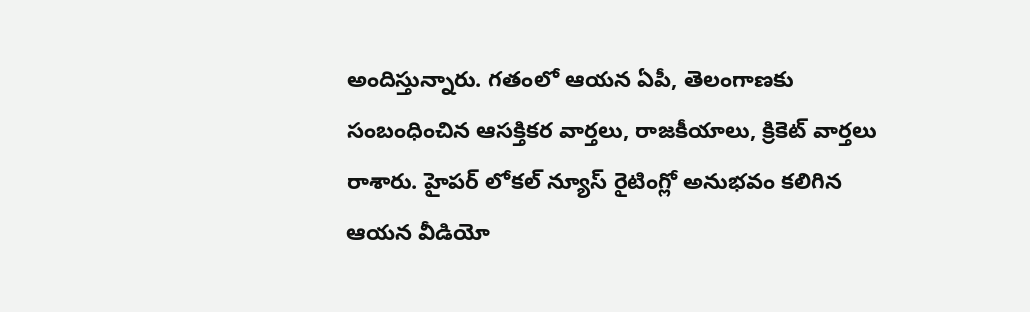అందిస్తున్నారు. గతంలో ఆయన ఏపీ, తెలంగాణకు సంబంధించిన ఆసక్తికర వార్తలు, రాజకీయాలు, క్రికెట్ వార్తలు రాశారు. హైపర్ లోకల్ న్యూస్ రైటింగ్లో అనుభవం కలిగిన ఆయన వీడియో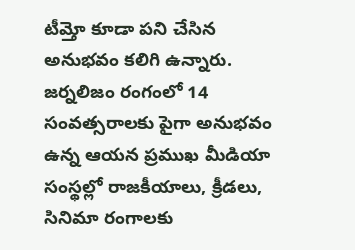టీమ్తో కూడా పని చేసిన అనుభవం కలిగి ఉన్నారు. జర్నలిజం రంగంలో 14 సంవత్సరాలకు పైగా అనుభవం ఉన్న ఆయన ప్రముఖ మీడియా సంస్థల్లో రాజకీయాలు, క్రీడలు, సినిమా రంగాలకు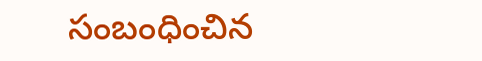సంబంధించిన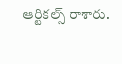ఆర్టికల్స్ రాశారు.